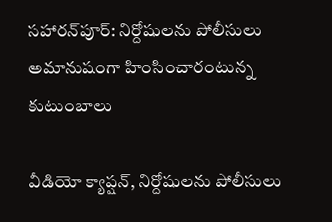సహారన్‌పూర్: నిర్దోషులను పోలీసులు అమానుషంగా హింసించారంటున్న కుటుంబాలు

వీడియో క్యాప్షన్, నిర్దోషులను పోలీసులు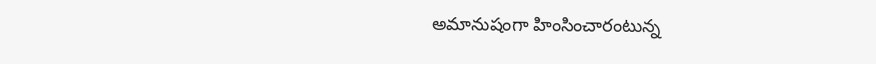అమానుషంగా హింసించారంటున్న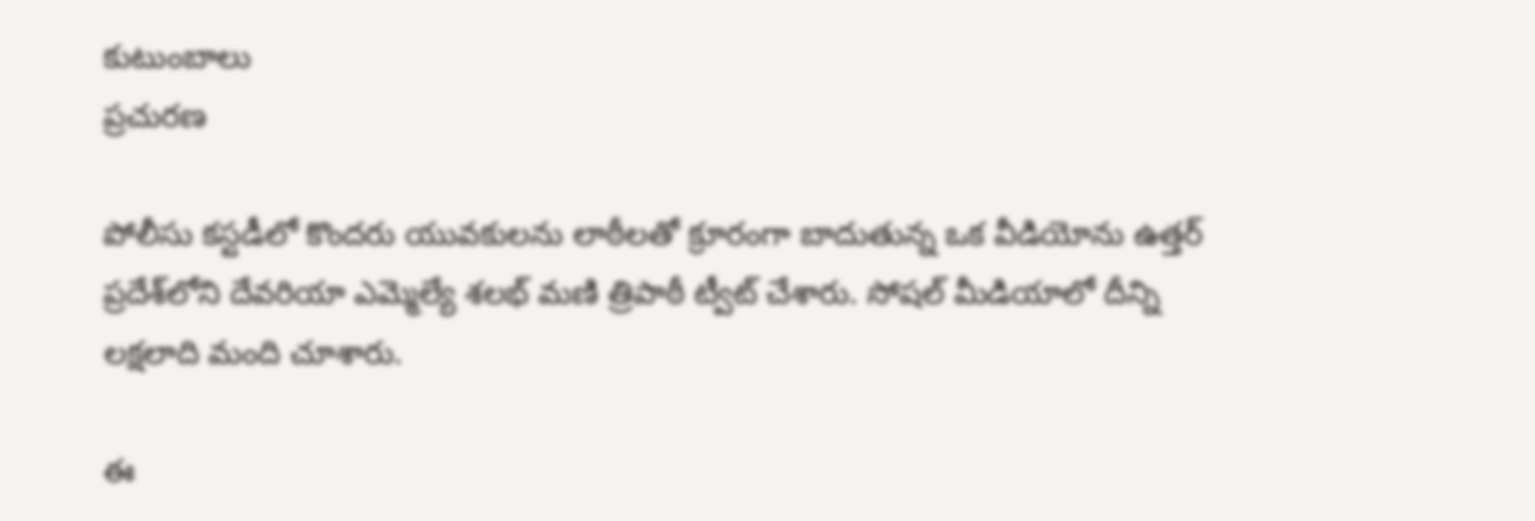కుటుంబాలు
ప్రచురణ

పోలీసు కస్టడీలో కొందరు యువకులను లాఠీలతో క్రూరంగా బాదుతున్న ఒక వీడియోను ఉత్తర్ ప్రదేశ్‌లోని దేవరియా ఎమ్మెల్యే శలభ్ మణి త్రిపాఠీ ట్వీట్ చేశారు. సోషల్ మీడియాలో దీన్ని లక్షలాది మంది చూశారు.

ఈ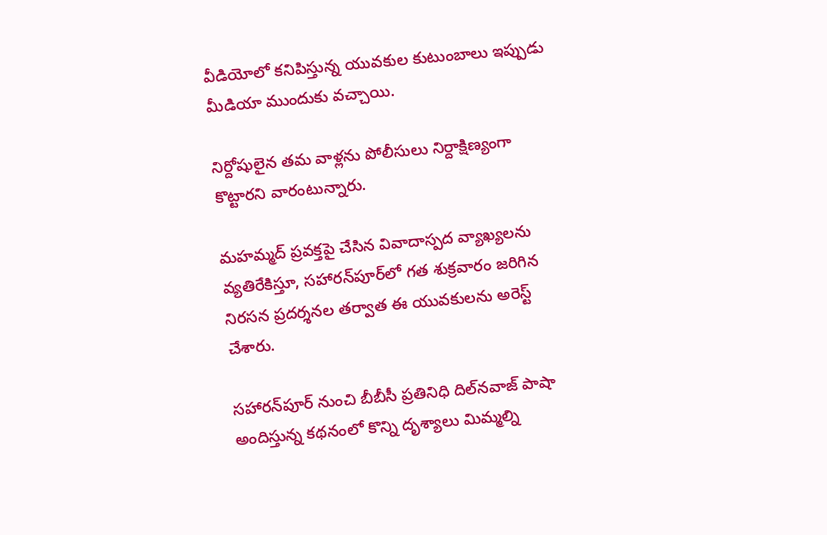వీడియోలో కనిపిస్తున్న యువకుల కుటుంబాలు ఇప్పుడు మీడియా ముందుకు వచ్చాయి.

నిర్దోషులైన తమ వాళ్లను పోలీసులు నిర్దాక్షిణ్యంగా కొట్టారని వారంటున్నారు.

మహమ్మద్ ప్రవక్తపై చేసిన వివాదాస్పద వ్యాఖ్యలను వ్యతిరేకిస్తూ, సహారన్‌పూర్‌లో గత శుక్రవారం జరిగిన నిరసన ప్రదర్శనల తర్వాత ఈ యువకులను అరెస్ట్ చేశారు.

సహారన్‌పూర్ నుంచి బీబీసీ ప్రతినిధి దిల్‌నవాజ్ పాషా అందిస్తున్న కథనంలో కొన్ని దృశ్యాలు మిమ్మల్ని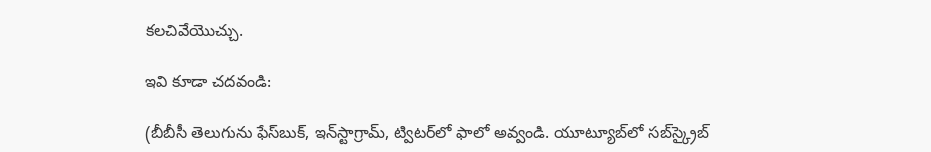కలచివేయొచ్చు.

ఇవి కూడా చదవండి:

(బీబీసీ తెలుగును ఫేస్‌బుక్, ఇన్‌స్టాగ్రామ్‌, ట్విటర్‌లో ఫాలో అవ్వండి. యూట్యూబ్‌లో సబ్‌స్క్రైబ్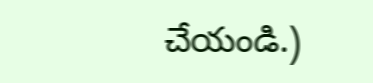చేయండి.)